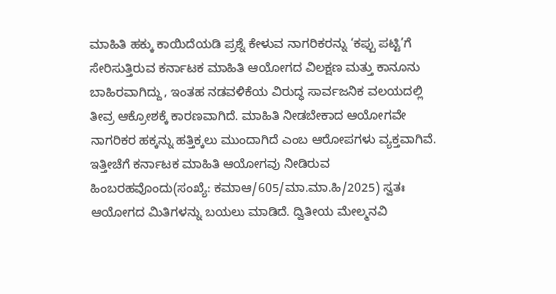ಮಾಹಿತಿ ಹಕ್ಕು ಕಾಯಿದೆಯಡಿ ಪ್ರಶ್ನೆ ಕೇಳುವ ನಾಗರಿಕರನ್ನು ‘ಕಪ್ಪು ಪಟ್ಟಿ’ಗೆ ಸೇರಿಸುತ್ತಿರುವ ಕರ್ನಾಟಕ ಮಾಹಿತಿ ಆಯೋಗದ ವಿಲಕ್ಷಣ ಮತ್ತು ಕಾನೂನು ಬಾಹಿರವಾಗಿದ್ದು, ಇಂತಹ ನಡವಳಿಕೆಯ ವಿರುದ್ಧ ಸಾರ್ವಜನಿಕ ವಲಯದಲ್ಲಿ ತೀವ್ರ ಆಕ್ರೋಶಕ್ಕೆ ಕಾರಣವಾಗಿದೆ. ಮಾಹಿತಿ ನೀಡಬೇಕಾದ ಆಯೋಗವೇ ನಾಗರಿಕರ ಹಕ್ಕನ್ನು ಹತ್ತಿಕ್ಕಲು ಮುಂದಾಗಿದೆ ಎಂಬ ಆರೋಪಗಳು ವ್ಯಕ್ತವಾಗಿವೆ.
ಇತ್ತೀಚೆಗೆ ಕರ್ನಾಟಕ ಮಾಹಿತಿ ಆಯೋಗವು ನೀಡಿರುವ ಹಿಂಬರಹವೊಂದು(ಸಂಖ್ಯೆ: ಕಮಾಆ/605/ಮಾ.ಮಾ.ಹಿ/2025) ಸ್ವತಃ ಆಯೋಗದ ಮಿತಿಗಳನ್ನು ಬಯಲು ಮಾಡಿದೆ. ದ್ವಿತೀಯ ಮೇಲ್ಮನವಿ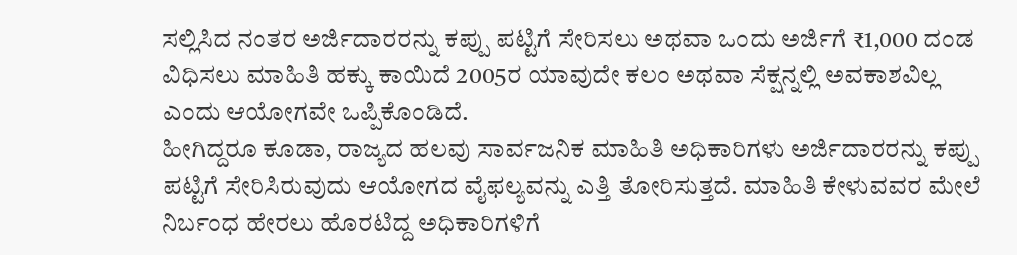ಸಲ್ಲಿಸಿದ ನಂತರ ಅರ್ಜಿದಾರರನ್ನು ಕಪ್ಪು ಪಟ್ಟಿಗೆ ಸೇರಿಸಲು ಅಥವಾ ಒಂದು ಅರ್ಜಿಗೆ ₹1,000 ದಂಡ ವಿಧಿಸಲು ಮಾಹಿತಿ ಹಕ್ಕು ಕಾಯಿದೆ 2005ರ ಯಾವುದೇ ಕಲಂ ಅಥವಾ ಸೆಕ್ಷನ್ನಲ್ಲಿ ಅವಕಾಶವಿಲ್ಲ ಎಂದು ಆಯೋಗವೇ ಒಪ್ಪಿಕೊಂಡಿದೆ.
ಹೀಗಿದ್ದರೂ ಕೂಡಾ, ರಾಜ್ಯದ ಹಲವು ಸಾರ್ವಜನಿಕ ಮಾಹಿತಿ ಅಧಿಕಾರಿಗಳು ಅರ್ಜಿದಾರರನ್ನು ಕಪ್ಪು ಪಟ್ಟಿಗೆ ಸೇರಿಸಿರುವುದು ಆಯೋಗದ ವೈಫಲ್ಯವನ್ನು ಎತ್ತಿ ತೋರಿಸುತ್ತದೆ. ಮಾಹಿತಿ ಕೇಳುವವರ ಮೇಲೆ ನಿರ್ಬಂಧ ಹೇರಲು ಹೊರಟಿದ್ದ ಅಧಿಕಾರಿಗಳಿಗೆ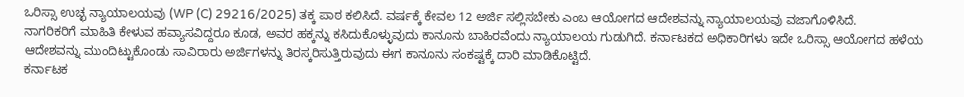ಒರಿಸ್ಸಾ ಉಚ್ಛ ನ್ಯಾಯಾಲಯವು (WP (C) 29216/2025) ತಕ್ಕ ಪಾಠ ಕಲಿಸಿದೆ. ವರ್ಷಕ್ಕೆ ಕೇವಲ 12 ಅರ್ಜಿ ಸಲ್ಲಿಸಬೇಕು ಎಂಬ ಆಯೋಗದ ಆದೇಶವನ್ನು ನ್ಯಾಯಾಲಯವು ವಜಾಗೊಳಿಸಿದೆ.
ನಾಗರಿಕರಿಗೆ ಮಾಹಿತಿ ಕೇಳುವ ಹವ್ಯಾಸವಿದ್ದರೂ ಕೂಡ, ಅವರ ಹಕ್ಕನ್ನು ಕಸಿದುಕೊಳ್ಳುವುದು ಕಾನೂನು ಬಾಹಿರವೆಂದು ನ್ಯಾಯಾಲಯ ಗುಡುಗಿದೆ. ಕರ್ನಾಟಕದ ಅಧಿಕಾರಿಗಳು ಇದೇ ಒರಿಸ್ಸಾ ಆಯೋಗದ ಹಳೆಯ ಆದೇಶವನ್ನು ಮುಂದಿಟ್ಟುಕೊಂಡು ಸಾವಿರಾರು ಅರ್ಜಿಗಳನ್ನು ತಿರಸ್ಕರಿಸುತ್ತಿರುವುದು ಈಗ ಕಾನೂನು ಸಂಕಷ್ಟಕ್ಕೆ ದಾರಿ ಮಾಡಿಕೊಟ್ಟಿದೆ.
ಕರ್ನಾಟಕ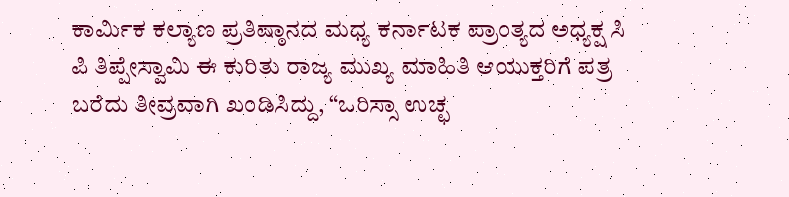ಕಾರ್ಮಿಕ ಕಲ್ಯಾಣ ಪ್ರತಿಷ್ಠಾನದ ಮಧ್ಯ ಕರ್ನಾಟಕ ಪ್ರಾಂತ್ಯದ ಅಧ್ಯಕ್ಷ ಸಿ ಪಿ ತಿಪ್ಪೇಸ್ವಾಮಿ ಈ ಕುರಿತು ರಾಜ್ಯ ಮುಖ್ಯ ಮಾಹಿತಿ ಆಯುಕ್ತರಿಗೆ ಪತ್ರ ಬರೆದು ತೀವ್ರವಾಗಿ ಖಂಡಿಸಿದ್ದು, “ಒರಿಸ್ಸಾ ಉಚ್ಛ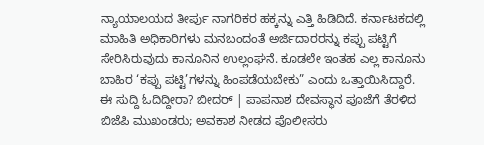ನ್ಯಾಯಾಲಯದ ತೀರ್ಪು ನಾಗರಿಕರ ಹಕ್ಕನ್ನು ಎತ್ತಿ ಹಿಡಿದಿದೆ. ಕರ್ನಾಟಕದಲ್ಲಿ ಮಾಹಿತಿ ಅಧಿಕಾರಿಗಳು ಮನಬಂದಂತೆ ಅರ್ಜಿದಾರರನ್ನು ಕಪ್ಪು ಪಟ್ಟಿಗೆ ಸೇರಿಸಿರುವುದು ಕಾನೂನಿನ ಉಲ್ಲಂಘನೆ. ಕೂಡಲೇ ಇಂತಹ ಎಲ್ಲ ಕಾನೂನು ಬಾಹಿರ ‘ಕಪ್ಪು ಪಟ್ಟಿ’ಗಳನ್ನು ಹಿಂಪಡೆಯಬೇಕು” ಎಂದು ಒತ್ತಾಯಿಸಿದ್ದಾರೆ.
ಈ ಸುದ್ದಿ ಓದಿದ್ದೀರಾ? ಬೀದರ್ | ಪಾಪನಾಶ ದೇವಸ್ಥಾನ ಪೂಜೆಗೆ ತೆರಳಿದ ಬಿಜೆಪಿ ಮುಖಂಡರು; ಅವಕಾಶ ನೀಡದ ಪೊಲೀಸರು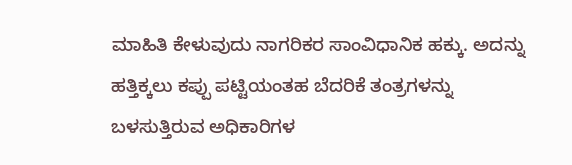ಮಾಹಿತಿ ಕೇಳುವುದು ನಾಗರಿಕರ ಸಾಂವಿಧಾನಿಕ ಹಕ್ಕು. ಅದನ್ನು ಹತ್ತಿಕ್ಕಲು ಕಪ್ಪು ಪಟ್ಟಿಯಂತಹ ಬೆದರಿಕೆ ತಂತ್ರಗಳನ್ನು ಬಳಸುತ್ತಿರುವ ಅಧಿಕಾರಿಗಳ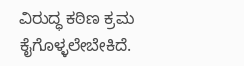ವಿರುದ್ಧ ಕಠಿಣ ಕ್ರಮ ಕೈಗೊಳ್ಳಲೇಬೇಕಿದೆ.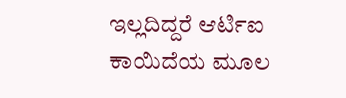ಇಲ್ಲದಿದ್ದರೆ ಆರ್ಟಿಐ ಕಾಯಿದೆಯ ಮೂಲ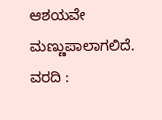ಆಶಯವೇ ಮಣ್ಣುಪಾಲಾಗಲಿದೆ.
ವರದಿ :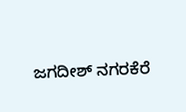ಜಗದೀಶ್ ನಗರಕೆರೆ